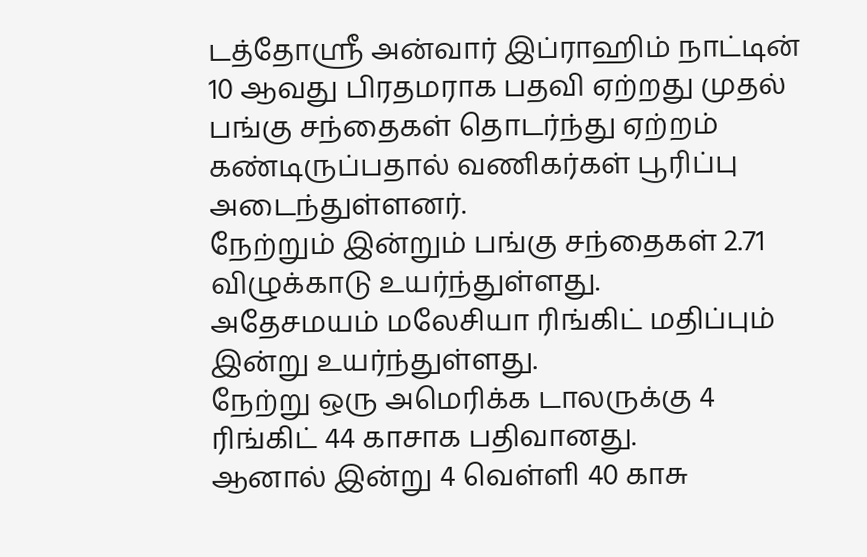டத்தோஸ்ரீ அன்வார் இப்ராஹிம் நாட்டின் 10 ஆவது பிரதமராக பதவி ஏற்றது முதல் பங்கு சந்தைகள் தொடர்ந்து ஏற்றம் கண்டிருப்பதால் வணிகர்கள் பூரிப்பு அடைந்துள்ளனர்.
நேற்றும் இன்றும் பங்கு சந்தைகள் 2.71 விழுக்காடு உயர்ந்துள்ளது.
அதேசமயம் மலேசியா ரிங்கிட் மதிப்பும் இன்று உயர்ந்துள்ளது.
நேற்று ஒரு அமெரிக்க டாலருக்கு 4 ரிங்கிட் 44 காசாக பதிவானது.
ஆனால் இன்று 4 வெள்ளி 40 காசு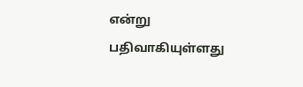என்று பதிவாகியுள்ளது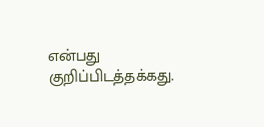என்பது குறிப்பிடத்தக்கது.